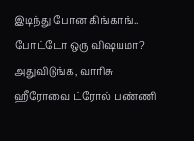இடிந்து போன கிங்காங்.. போட்டோ ஒரு விஷயமா? அதுவிடுங்க, வாரிசு ஹீரோவை ட்ரோல் பண்ணி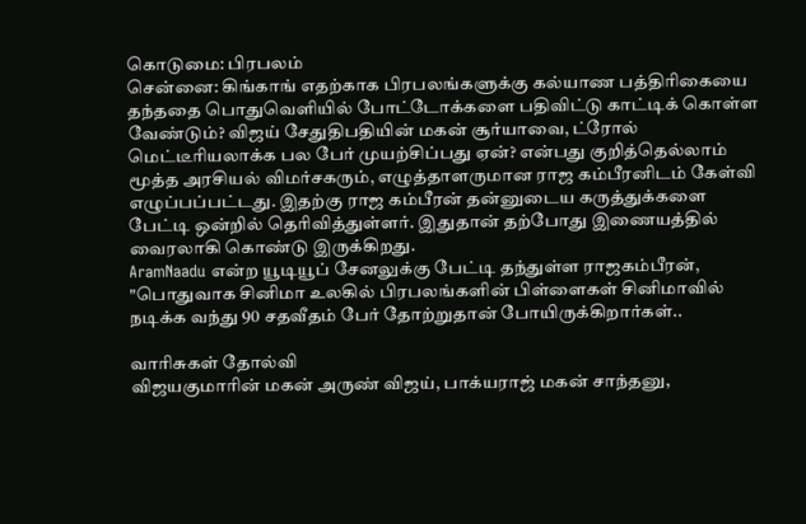கொடுமை: பிரபலம்
சென்னை: கிங்காங் எதற்காக பிரபலங்களுக்கு கல்யாண பத்திரிகையை தந்ததை பொதுவெளியில் போட்டோக்களை பதிவிட்டு காட்டிக் கொள்ள வேண்டும்? விஜய் சேதுதிபதியின் மகன் சூர்யாவை, ட்ரோல் மெட்டீரியலாக்க பல பேர் முயற்சிப்பது ஏன்? என்பது குறித்தெல்லாம் மூத்த அரசியல் விமர்சகரும், எழுத்தாளருமான ராஜ கம்பீரனிடம் கேள்வி எழுப்பப்பட்டது. இதற்கு ராஜ கம்பீரன் தன்னுடைய கருத்துக்களை பேட்டி ஒன்றில் தெரிவித்துள்ளர். இதுதான் தற்போது இணையத்தில் வைரலாகி கொண்டு இருக்கிறது.
AramNaadu என்ற யூடியூப் சேனலுக்கு பேட்டி தந்துள்ள ராஜகம்பீரன், "பொதுவாக சினிமா உலகில் பிரபலங்களின் பிள்ளைகள் சினிமாவில் நடிக்க வந்து 90 சதவீதம் பேர் தோற்றுதான் போயிருக்கிறார்கள்..

வாரிசுகள் தோல்வி
விஜயகுமாரின் மகன் அருண் விஜய், பாக்யராஜ் மகன் சாந்தனு,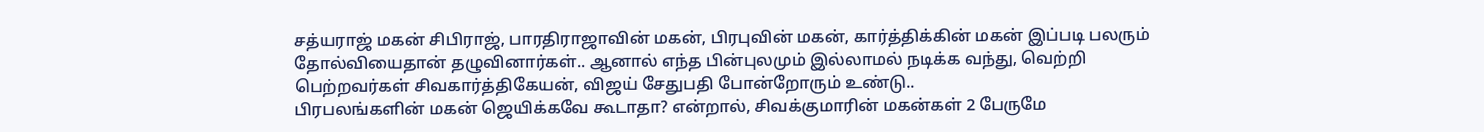சத்யராஜ் மகன் சிபிராஜ், பாரதிராஜாவின் மகன், பிரபுவின் மகன், கார்த்திக்கின் மகன் இப்படி பலரும் தோல்வியைதான் தழுவினார்கள்.. ஆனால் எந்த பின்புலமும் இல்லாமல் நடிக்க வந்து, வெற்றி பெற்றவர்கள் சிவகார்த்திகேயன், விஜய் சேதுபதி போன்றோரும் உண்டு..
பிரபலங்களின் மகன் ஜெயிக்கவே கூடாதா? என்றால், சிவக்குமாரின் மகன்கள் 2 பேருமே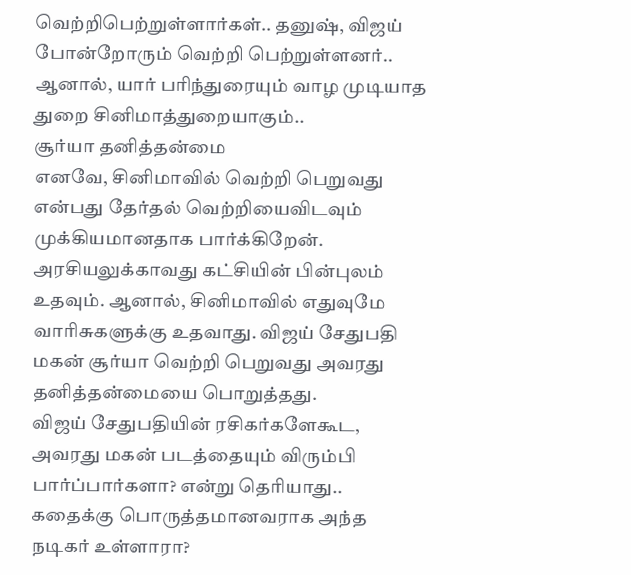வெற்றிபெற்றுள்ளார்கள்.. தனுஷ், விஜய் போன்றோரும் வெற்றி பெற்றுள்ளனர்.. ஆனால், யார் பரிந்துரையும் வாழ முடியாத துறை சினிமாத்துறையாகும்..
சூர்யா தனித்தன்மை
எனவே, சினிமாவில் வெற்றி பெறுவது என்பது தேர்தல் வெற்றியைவிடவும் முக்கியமானதாக பார்க்கிறேன். அரசியலுக்காவது கட்சியின் பின்புலம் உதவும். ஆனால், சினிமாவில் எதுவுமே வாரிசுகளுக்கு உதவாது. விஜய் சேதுபதி மகன் சூர்யா வெற்றி பெறுவது அவரது தனித்தன்மையை பொறுத்தது.
விஜய் சேதுபதியின் ரசிகர்களேகூட, அவரது மகன் படத்தையும் விரும்பி பார்ப்பார்களா? என்று தெரியாது.. கதைக்கு பொருத்தமானவராக அந்த நடிகர் உள்ளாரா?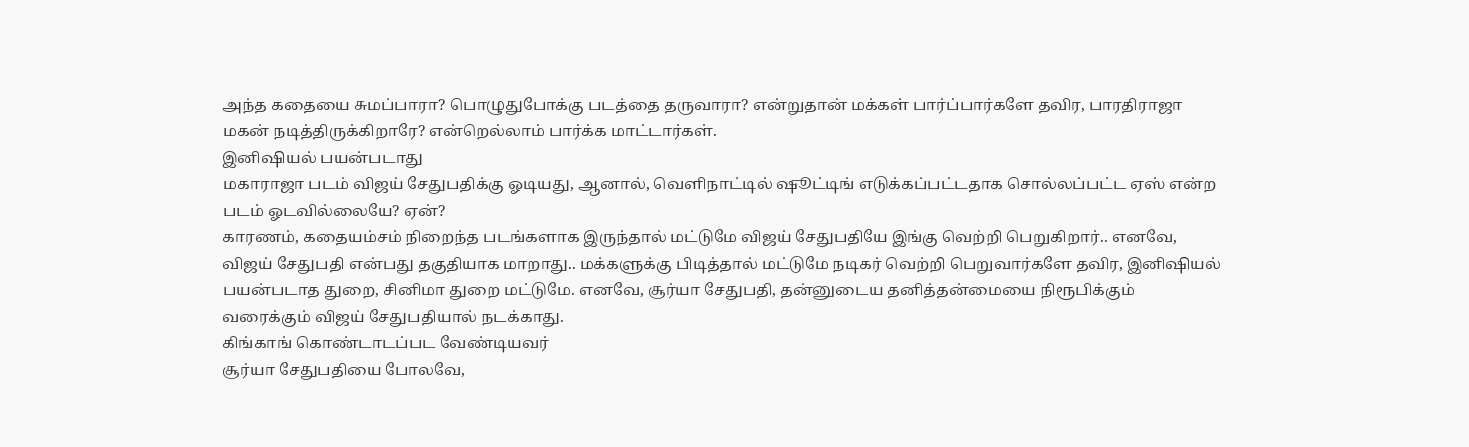அந்த கதையை சுமப்பாரா? பொழுதுபோக்கு படத்தை தருவாரா? என்றுதான் மக்கள் பார்ப்பார்களே தவிர, பாரதிராஜா மகன் நடித்திருக்கிறாரே? என்றெல்லாம் பார்க்க மாட்டார்கள்.
இனிஷியல் பயன்படாது
மகாராஜா படம் விஜய் சேதுபதிக்கு ஓடியது, ஆனால், வெளிநாட்டில் ஷூட்டிங் எடுக்கப்பட்டதாக சொல்லப்பட்ட ஏஸ் என்ற படம் ஓடவில்லையே? ஏன்?
காரணம், கதையம்சம் நிறைந்த படங்களாக இருந்தால் மட்டுமே விஜய் சேதுபதியே இங்கு வெற்றி பெறுகிறார்.. எனவே, விஜய் சேதுபதி என்பது தகுதியாக மாறாது.. மக்களுக்கு பிடித்தால் மட்டுமே நடிகர் வெற்றி பெறுவார்களே தவிர, இனிஷியல் பயன்படாத துறை, சினிமா துறை மட்டுமே. எனவே, சூர்யா சேதுபதி, தன்னுடைய தனித்தன்மையை நிரூபிக்கும் வரைக்கும் விஜய் சேதுபதியால் நடக்காது.
கிங்காங் கொண்டாடப்பட வேண்டியவர்
சூர்யா சேதுபதியை போலவே,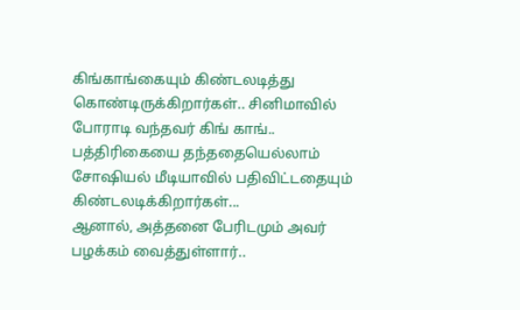கிங்காங்கையும் கிண்டலடித்து கொண்டிருக்கிறார்கள்.. சினிமாவில் போராடி வந்தவர் கிங் காங்.. பத்திரிகையை தந்ததையெல்லாம் சோஷியல் மீடியாவில் பதிவிட்டதையும் கிண்டலடிக்கிறார்கள்...
ஆனால், அத்தனை பேரிடமும் அவர் பழக்கம் வைத்துள்ளார்..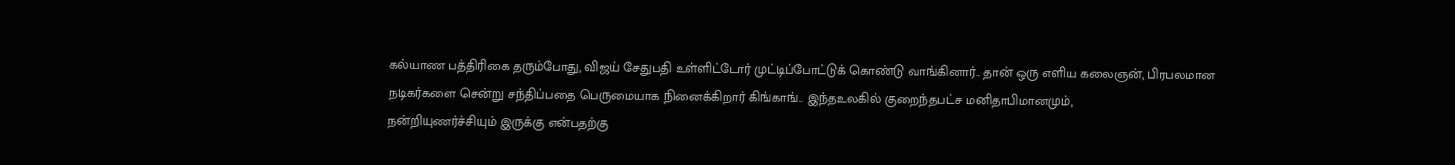கல்யாண பத்திரிகை தரும்போது, விஜய் சேதுபதி உள்ளிட்டோர் முட்டிப்போட்டுக் கொண்டு வாங்கினார்.. தான் ஒரு எளிய கலைஞன், பிரபலமான நடிகர்களை சென்று சந்திப்பதை பெருமையாக நினைக்கிறார் கிங்காங்.. இந்தஉலகில் குறைந்தபட்ச மனிதாபிமானமும்,
நன்றியுணர்ச்சியும் இருக்கு என்பதற்கு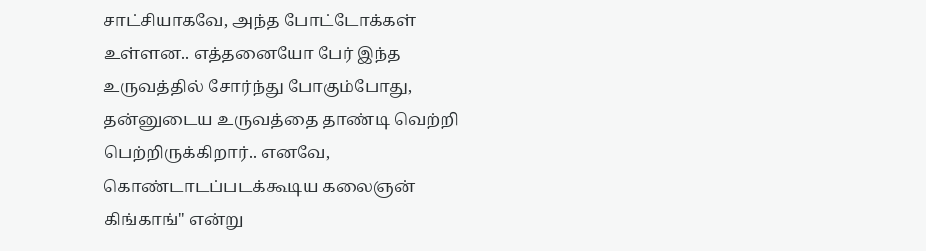சாட்சியாகவே, அந்த போட்டோக்கள் உள்ளன.. எத்தனையோ பேர் இந்த உருவத்தில் சோர்ந்து போகும்போது, தன்னுடைய உருவத்தை தாண்டி வெற்றி பெற்றிருக்கிறார்.. எனவே, கொண்டாடப்படக்கூடிய கலைஞன் கிங்காங்" என்று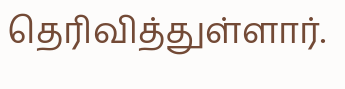தெரிவித்துள்ளார்.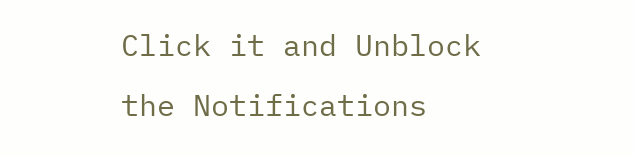Click it and Unblock the Notifications